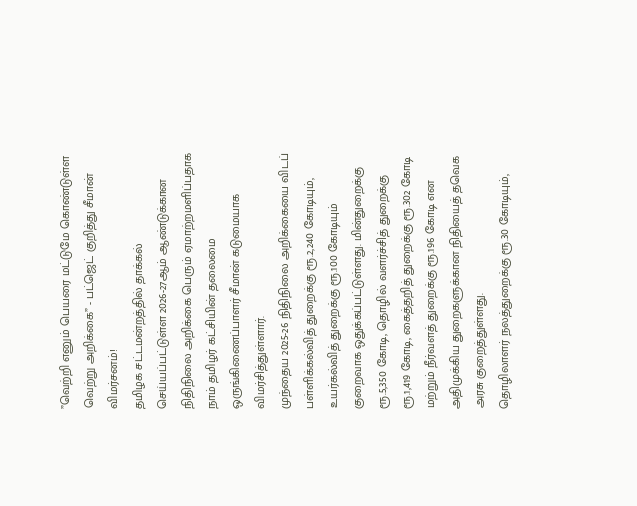”வெற்றி எனும் பெயரை மட்டுமே கொண்டுள்ள வெற்று அறிக்கை” - பட்ஜெட் குறித்து சீமான் விமர்சனம்!
தமிழக சட்டமன்றத்தில் தாக்கல் செய்யப்பட்டுள்ள 2026-27ஆம் ஆண்டுக்கான நிதிநிலை அறிக்கை பெரும் ஏமாற்றமளிப்பதாக நாம் தமிழர் கட்சியின் தலைமை ஒருங்கிணைப்பாளர் சீமான் கடுமையாக விமர்சித்துள்ளார்.
முந்தைய 2025-26 நிதிநிலை அறிக்கையை விடப் பள்ளிக்கல்வித் துறைக்கு ரூ.2,240 கோடியும், உயர்கல்வித் துறைக்கு ரூ.100 கோடியும் குறைவாக ஒதுக்கப்பட்டுள்ளது. மின்துறைக்கு ரூ.5,350 கோடி, தொழில் வளர்ச்சித் துறைக்கு ரூ.1,419 கோடி, கைத்தறித் துறைக்கு ரூ.302 கோடி மற்றும் நீர்வளத் துறைக்கு ரூ.196 கோடி என அதிமுக்கிய துறைகளுக்கான நிதியைத் தவெக அரசு குறைத்துள்ளது.
தொழிலாளர் நலத்துறைக்கு ரூ.30 கோடியும்,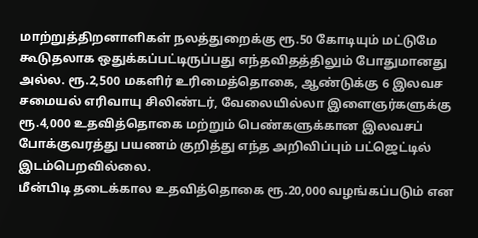மாற்றுத்திறனாளிகள் நலத்துறைக்கு ரூ.50 கோடியும் மட்டுமே கூடுதலாக ஒதுக்கப்பட்டிருப்பது எந்தவிதத்திலும் போதுமானது அல்ல. ரூ.2,500 மகளிர் உரிமைத்தொகை, ஆண்டுக்கு 6 இலவச சமையல் எரிவாயு சிலிண்டர், வேலையில்லா இளைஞர்களுக்கு ரூ.4,000 உதவித்தொகை மற்றும் பெண்களுக்கான இலவசப் போக்குவரத்து பயணம் குறித்து எந்த அறிவிப்பும் பட்ஜெட்டில் இடம்பெறவில்லை.
மீன்பிடி தடைக்கால உதவித்தொகை ரூ.20,000 வழங்கப்படும் என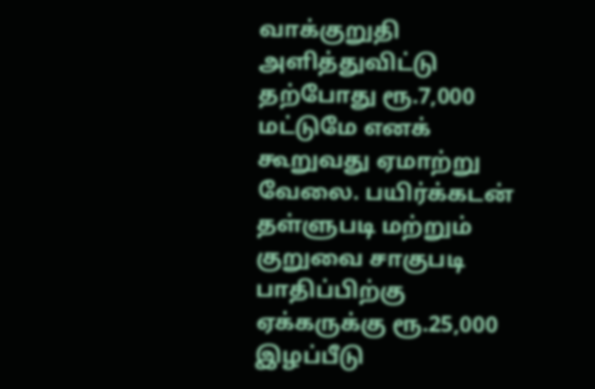வாக்குறுதி அளித்துவிட்டு தற்போது ரூ.7,000 மட்டுமே எனக் கூறுவது ஏமாற்று வேலை. பயிர்க்கடன் தள்ளுபடி மற்றும் குறுவை சாகுபடி பாதிப்பிற்கு ஏக்கருக்கு ரூ.25,000 இழப்பீடு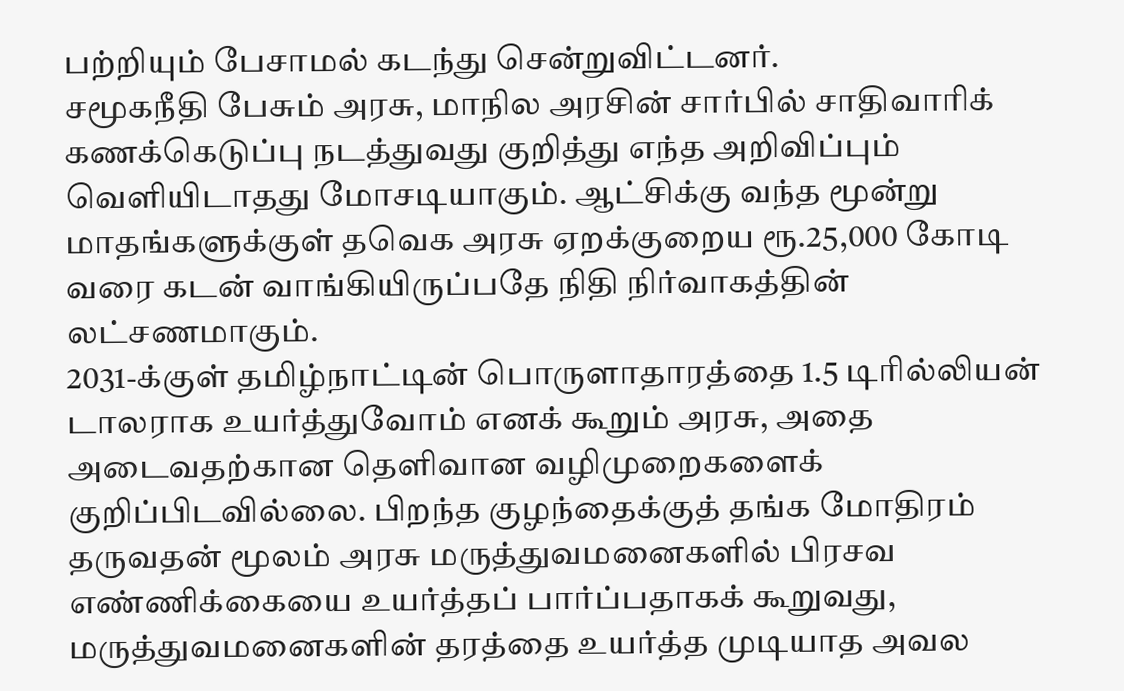பற்றியும் பேசாமல் கடந்து சென்றுவிட்டனர்.
சமூகநீதி பேசும் அரசு, மாநில அரசின் சார்பில் சாதிவாரிக் கணக்கெடுப்பு நடத்துவது குறித்து எந்த அறிவிப்பும் வெளியிடாதது மோசடியாகும். ஆட்சிக்கு வந்த மூன்று மாதங்களுக்குள் தவெக அரசு ஏறக்குறைய ரூ.25,000 கோடி வரை கடன் வாங்கியிருப்பதே நிதி நிர்வாகத்தின் லட்சணமாகும்.
2031-க்குள் தமிழ்நாட்டின் பொருளாதாரத்தை 1.5 டிரில்லியன் டாலராக உயர்த்துவோம் எனக் கூறும் அரசு, அதை அடைவதற்கான தெளிவான வழிமுறைகளைக் குறிப்பிடவில்லை. பிறந்த குழந்தைக்குத் தங்க மோதிரம் தருவதன் மூலம் அரசு மருத்துவமனைகளில் பிரசவ எண்ணிக்கையை உயர்த்தப் பார்ப்பதாகக் கூறுவது, மருத்துவமனைகளின் தரத்தை உயர்த்த முடியாத அவல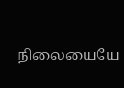நிலையையே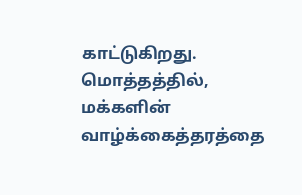காட்டுகிறது. மொத்தத்தில், மக்களின் வாழ்க்கைத்தரத்தை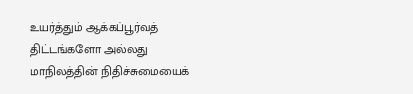உயர்த்தும் ஆக்கப்பூர்வத் திட்டங்களோ அல்லது மாநிலத்தின் நிதிச்சுமையைக்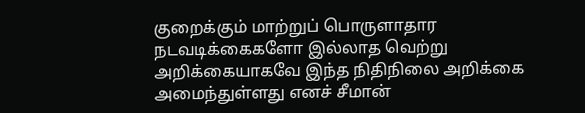குறைக்கும் மாற்றுப் பொருளாதார நடவடிக்கைகளோ இல்லாத வெற்று அறிக்கையாகவே இந்த நிதிநிலை அறிக்கை அமைந்துள்ளது எனச் சீமான்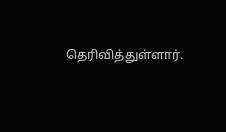தெரிவித்துள்ளார்.